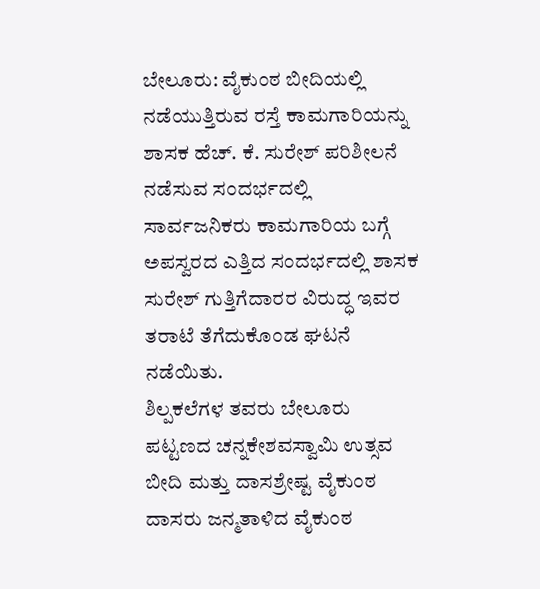ಬೇಲೂರು: ವೈಕುಂಠ ಬೀದಿಯಲ್ಲಿ ನಡೆಯುತ್ತಿರುವ ರಸ್ತೆ ಕಾಮಗಾರಿಯನ್ನು ಶಾಸಕ ಹೆಚ್. ಕೆ. ಸುರೇಶ್ ಪರಿಶೀಲನೆ ನಡೆಸುವ ಸಂದರ್ಭದಲ್ಲಿ ಸಾರ್ವಜನಿಕರು ಕಾಮಗಾರಿಯ ಬಗ್ಗೆ ಅಪಸ್ವರದ ಎತ್ತಿದ ಸಂದರ್ಭದಲ್ಲಿ ಶಾಸಕ ಸುರೇಶ್ ಗುತ್ತಿಗೆದಾರರ ವಿರುದ್ಧ ಇವರ ತರಾಟೆ ತೆಗೆದುಕೊಂಡ ಘಟನೆ ನಡೆಯಿತು.
ಶಿಲ್ಪಕಲೆಗಳ ತವರು ಬೇಲೂರು ಪಟ್ಟಣದ ಚನ್ನಕೇಶವಸ್ವಾಮಿ ಉತ್ಸವ ಬೀದಿ ಮತ್ತು ದಾಸಶ್ರೇಷ್ಟ ವೈಕುಂಠ ದಾಸರು ಜನ್ಮತಾಳಿದ ವೈಕುಂಠ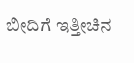ಬೀದಿಗೆ ಇತ್ತೀಚಿನ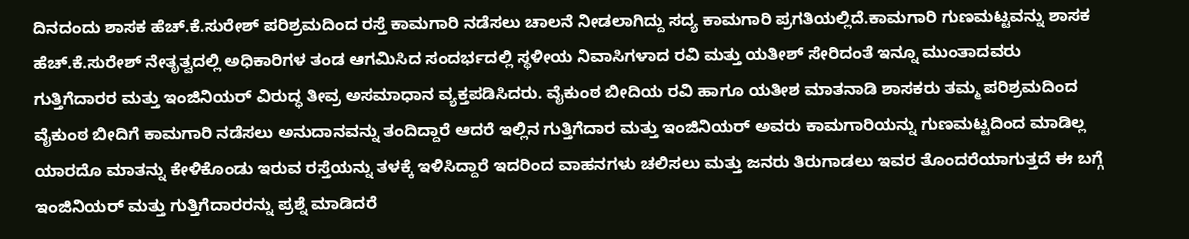ದಿನದಂದು ಶಾಸಕ ಹೆಚ್.ಕೆ.ಸುರೇಶ್ ಪರಿಶ್ರಮದಿಂದ ರಸ್ತೆ ಕಾಮಗಾರಿ ನಡೆಸಲು ಚಾಲನೆ ನೀಡಲಾಗಿದ್ದು ಸದ್ಯ ಕಾಮಗಾರಿ ಪ್ರಗತಿಯಲ್ಲಿದೆ.ಕಾಮಗಾರಿ ಗುಣಮಟ್ಟವನ್ನು ಶಾಸಕ ಹೆಚ್.ಕೆ.ಸುರೇಶ್ ನೇತೃತ್ವದಲ್ಲಿ ಅಧಿಕಾರಿಗಳ ತಂಡ ಆಗಮಿಸಿದ ಸಂದರ್ಭದಲ್ಲಿ ಸ್ಥಳೀಯ ನಿವಾಸಿಗಳಾದ ರವಿ ಮತ್ತು ಯತೀಶ್ ಸೇರಿದಂತೆ ಇನ್ನೂ ಮುಂತಾದವರು ಗುತ್ತಿಗೆದಾರರ ಮತ್ತು ಇಂಜಿನಿಯರ್ ವಿರುದ್ಧ ತೀವ್ರ ಅಸಮಾಧಾನ ವ್ಯಕ್ತಪಡಿಸಿದರು. ವೈಕುಂಠ ಬೀದಿಯ ರವಿ ಹಾಗೂ ಯತೀಶ ಮಾತನಾಡಿ ಶಾಸಕರು ತಮ್ಮ ಪರಿಶ್ರಮದಿಂದ ವೈಕುಂಠ ಬೀದಿಗೆ ಕಾಮಗಾರಿ ನಡೆಸಲು ಅನುದಾನವನ್ನು ತಂದಿದ್ದಾರೆ ಆದರೆ ಇಲ್ಲಿನ ಗುತ್ತಿಗೆದಾರ ಮತ್ತು ಇಂಜಿನಿಯರ್ ಅವರು ಕಾಮಗಾರಿಯನ್ನು ಗುಣಮಟ್ಟದಿಂದ ಮಾಡಿಲ್ಲ ಯಾರದೊ ಮಾತನ್ನು ಕೇಳಿಕೊಂಡು ಇರುವ ರಸ್ತೆಯನ್ನು ತಳಕ್ಕೆ ಇಳಿಸಿದ್ದಾರೆ ಇದರಿಂದ ವಾಹನಗಳು ಚಲಿಸಲು ಮತ್ತು ಜನರು ತಿರುಗಾಡಲು ಇವರ ತೊಂದರೆಯಾಗುತ್ತದೆ ಈ ಬಗ್ಗೆ ಇಂಜಿನಿಯರ್ ಮತ್ತು ಗುತ್ತಿಗೆದಾರರನ್ನು ಪ್ರಶ್ನೆ ಮಾಡಿದರೆ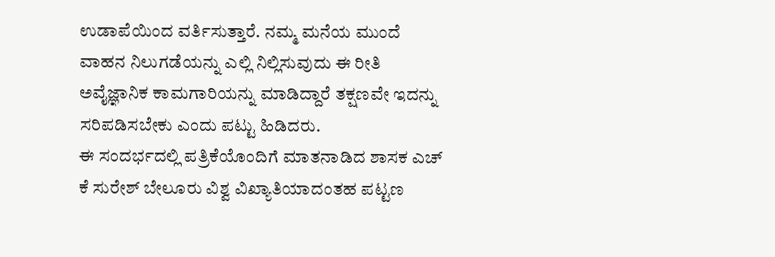ಉಡಾಪೆಯಿಂದ ವರ್ತಿಸುತ್ತಾರೆ. ನಮ್ಮ ಮನೆಯ ಮುಂದೆ ವಾಹನ ನಿಲುಗಡೆಯನ್ನು ಎಲ್ಲಿ ನಿಲ್ಲಿಸುವುದು ಈ ರೀತಿ ಅವೈಜ್ಞಾನಿಕ ಕಾಮಗಾರಿಯನ್ನು ಮಾಡಿದ್ದಾರೆ ತಕ್ಷಣವೇ ಇದನ್ನು ಸರಿಪಡಿಸಬೇಕು ಎಂದು ಪಟ್ಟು ಹಿಡಿದರು.
ಈ ಸಂದರ್ಭದಲ್ಲಿ ಪತ್ರಿಕೆಯೊಂದಿಗೆ ಮಾತನಾಡಿದ ಶಾಸಕ ಎಚ್ ಕೆ ಸುರೇಶ್ ಬೇಲೂರು ವಿಶ್ವ ವಿಖ್ಯಾತಿಯಾದಂತಹ ಪಟ್ಟಣ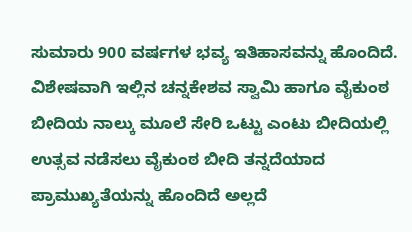ಸುಮಾರು 900 ವರ್ಷಗಳ ಭವ್ಯ ಇತಿಹಾಸವನ್ನು ಹೊಂದಿದೆ. ವಿಶೇಷವಾಗಿ ಇಲ್ಲಿನ ಚನ್ನಕೇಶವ ಸ್ವಾಮಿ ಹಾಗೂ ವೈಕುಂಠ ಬೀದಿಯ ನಾಲ್ಕು ಮೂಲೆ ಸೇರಿ ಒಟ್ಟು ಎಂಟು ಬೀದಿಯಲ್ಲಿ ಉತ್ಸವ ನಡೆಸಲು ವೈಕುಂಠ ಬೀದಿ ತನ್ನದೆಯಾದ ಪ್ರಾಮುಖ್ಯತೆಯನ್ನು ಹೊಂದಿದೆ ಅಲ್ಲದೆ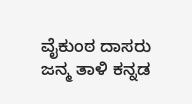ವೈಕುಂಠ ದಾಸರು ಜನ್ಮ ತಾಳಿ ಕನ್ನಡ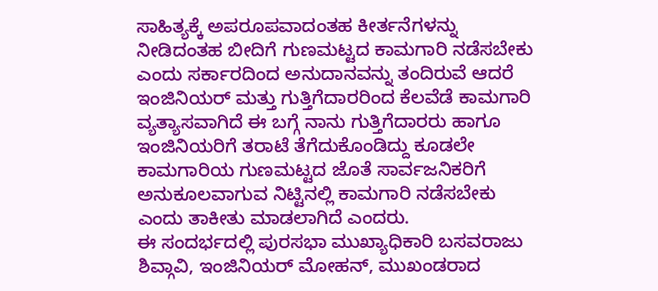ಸಾಹಿತ್ಯಕ್ಕೆ ಅಪರೂಪವಾದಂತಹ ಕೀರ್ತನೆಗಳನ್ನು ನೀಡಿದಂತಹ ಬೀದಿಗೆ ಗುಣಮಟ್ಟದ ಕಾಮಗಾರಿ ನಡೆಸಬೇಕು ಎಂದು ಸರ್ಕಾರದಿಂದ ಅನುದಾನವನ್ನು ತಂದಿರುವೆ ಆದರೆ ಇಂಜಿನಿಯರ್ ಮತ್ತು ಗುತ್ತಿಗೆದಾರರಿಂದ ಕೆಲವೆಡೆ ಕಾಮಗಾರಿ ವ್ಯತ್ಯಾಸವಾಗಿದೆ ಈ ಬಗ್ಗೆ ನಾನು ಗುತ್ತಿಗೆದಾರರು ಹಾಗೂ ಇಂಜಿನಿಯರಿಗೆ ತರಾಟೆ ತೆಗೆದುಕೊಂಡಿದ್ದು ಕೂಡಲೇ ಕಾಮಗಾರಿಯ ಗುಣಮಟ್ಟದ ಜೊತೆ ಸಾರ್ವಜನಿಕರಿಗೆ ಅನುಕೂಲವಾಗುವ ನಿಟ್ಟಿನಲ್ಲಿ ಕಾಮಗಾರಿ ನಡೆಸಬೇಕು ಎಂದು ತಾಕೀತು ಮಾಡಲಾಗಿದೆ ಎಂದರು.
ಈ ಸಂದರ್ಭದಲ್ಲಿ ಪುರಸಭಾ ಮುಖ್ಯಾಧಿಕಾರಿ ಬಸವರಾಜು ಶಿವ್ಗಾವಿ, ಇಂಜಿನಿಯರ್ ಮೋಹನ್, ಮುಖಂಡರಾದ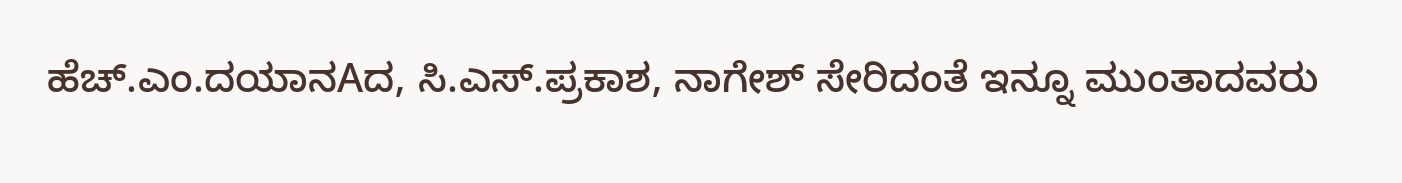ಹೆಚ್.ಎಂ.ದಯಾನAದ, ಸಿ.ಎಸ್.ಪ್ರಕಾಶ, ನಾಗೇಶ್ ಸೇರಿದಂತೆ ಇನ್ನೂ ಮುಂತಾದವರು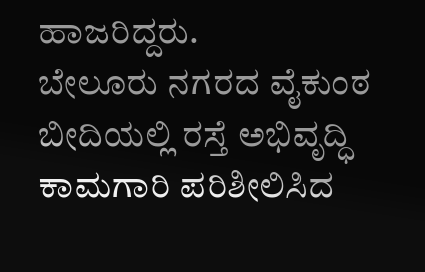ಹಾಜರಿದ್ದರು.
ಬೇಲೂರು ನಗರದ ವೈಕುಂಠ ಬೀದಿಯಲ್ಲಿ ರಸ್ತೆ ಅಭಿವೃದ್ಧಿ ಕಾಮಗಾರಿ ಪರಿಶೀಲಿಸಿದ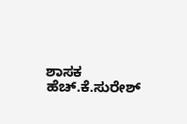ಶಾಸಕ ಹೆಚ್.ಕೆ.ಸುರೇಶ್